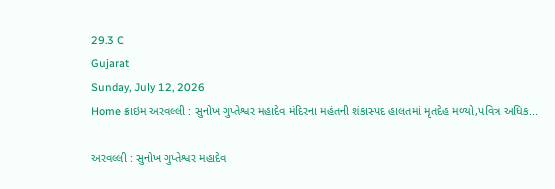29.3 C
Gujarat
Sunday, July 12, 2026
Home ક્રાઇમ અરવલ્લી : સુનોખ ગુપ્તેશ્વર મહાદેવ મંદિરના મહંતની શંકાસ્પદ હાલતમાં મૃતદેહ મળ્યો,પવિત્ર અધિક...

અરવલ્લી : સુનોખ ગુપ્તેશ્વર મહાદેવ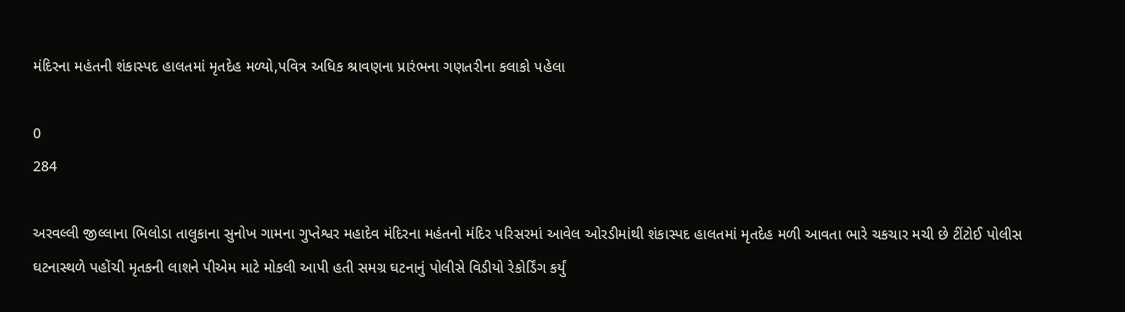મંદિરના મહંતની શંકાસ્પદ હાલતમાં મૃતદેહ મળ્યો,પવિત્ર અધિક શ્રાવણના પ્રારંભના ગણતરીના કલાકો પહેલા

0
284

અરવલ્લી જીલ્લાના ભિલોડા તાલુકાના સુનોખ ગામના ગુપ્તેશ્વર મહાદેવ મંદિરના મહંતનો મંદિર પરિસરમાં આવેલ ઓરડીમાંથી શંકાસ્પદ હાલતમાં મૃતદેહ મળી આવતા ભારે ચકચાર મચી છે ટીંટોઈ પોલીસ ઘટનાસ્થળે પહોંચી મૃતકની લાશને પીએમ માટે મોકલી આપી હતી સમગ્ર ઘટનાનું પોલીસે વિડીયો રેકોર્ડિંગ કર્યું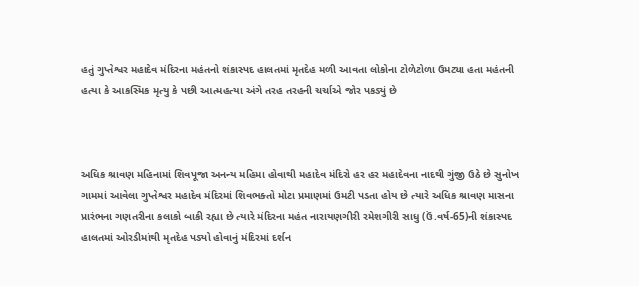હતું ગુપ્તેશ્વર મહાદેવ મંદિરના મહંતનો શંકાસ્પદ હાલતમાં મૃતદેહ મળી આવતા લોકોના ટોળેટોળા ઉમટ્યા હતા મહંતની હત્યા કે આકસ્મિક મૃત્યુ કે પછી આત્મહત્યા અંગે તરહ તરહની ચર્ચાએ જોર પકડ્યું છે



અધિક શ્રાવણ મહિનામાં શિવપૂજા અનન્ય મહિમા હોવાથી મહાદેવ મંદિરો હર હર મહાદેવના નાદથી ગુંજી ઉઠે છે સુનોખ ગામમાં આવેલા ગુપ્તેશ્વર મહાદેવ મંદિરમાં શિવભક્તો મોટા પ્રમાણમાં ઉમટી પડતા હોય છે ત્યારે અધિક શ્રાવણ માસના પ્રારંભના ગણતરીના કલાકો બાકી રહ્યા છે ત્યારે મંદિરના મહંત નારાયણગીરી રમેશગીરી સાધુ (ઉં.વર્ષ-65)ની શંકાસ્પદ હાલતમાં ઓરડીમાંથી મૃતદેહ પડ્યો હોવાનું મંદિરમાં દર્શન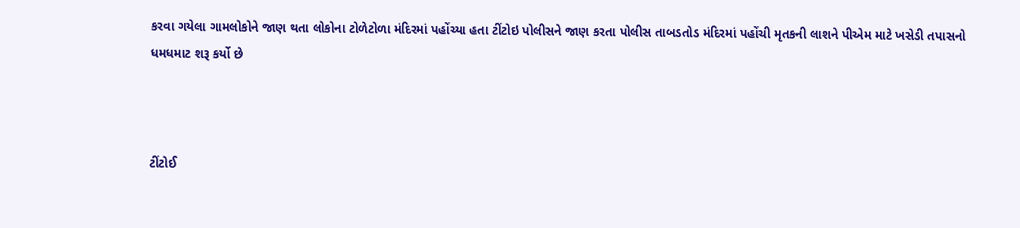કરવા ગયેલા ગામલોકોને જાણ થતા લોકોના ટોળેટોળા મંદિરમાં પહોંચ્યા હતા ટીંટોઇ પોલીસને જાણ કરતા પોલીસ તાબડતોડ મંદિરમાં પહોંચી મૃતકની લાશને પીએમ માટે ખસેડી તપાસનો ધમધમાટ શરૂ કર્યો છે



ટીંટોઈ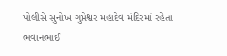પોલીસે સુનોખ ગુપ્તેશ્વર મહાદેવ મંદિરમાં રહેતા ભવાનભાઈ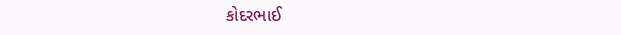કોદરભાઈ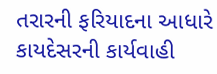તરારની ફરિયાદના આધારે કાયદેસરની કાર્યવાહી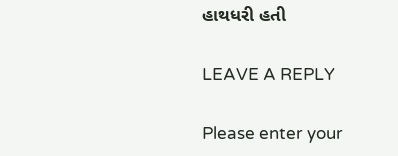હાથધરી હતી

LEAVE A REPLY

Please enter your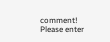comment!
Please enter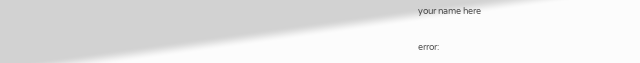your name here

error: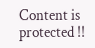Content is protected !!